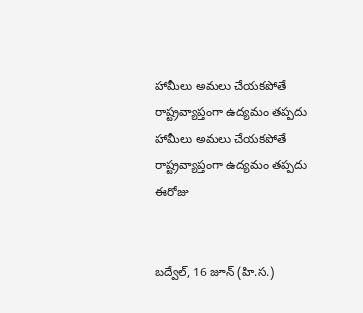హామీలు అమలు చేయకపోతే రాష్ట్రవ్యాప్తంగా ఉద్యమం తప్పదు
హామీలు అమలు చేయకపోతే రాష్ట్రవ్యాప్తంగా ఉద్యమం తప్పదు
ఈరోజు


బద్వేల్, 16 జూన్ (హి.స.)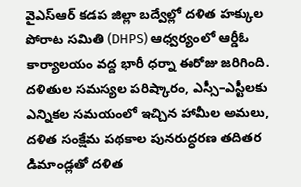వైఎస్ఆర్ కడప జిల్లా బద్వేల్లో దళిత హక్కుల పోరాట సమితి (DHPS) ఆధ్వర్యంలో ఆర్డీఓ కార్యాలయం వద్ద భారీ ధర్నా ఈరోజు జరిగింది. దళితుల సమస్యల పరిష్కారం, ఎస్సీ–ఎస్టీలకు ఎన్నికల సమయంలో ఇచ్చిన హామీల అమలు, దళిత సంక్షేమ పథకాల పునరుద్ధరణ తదితర డిమాండ్లతో దళిత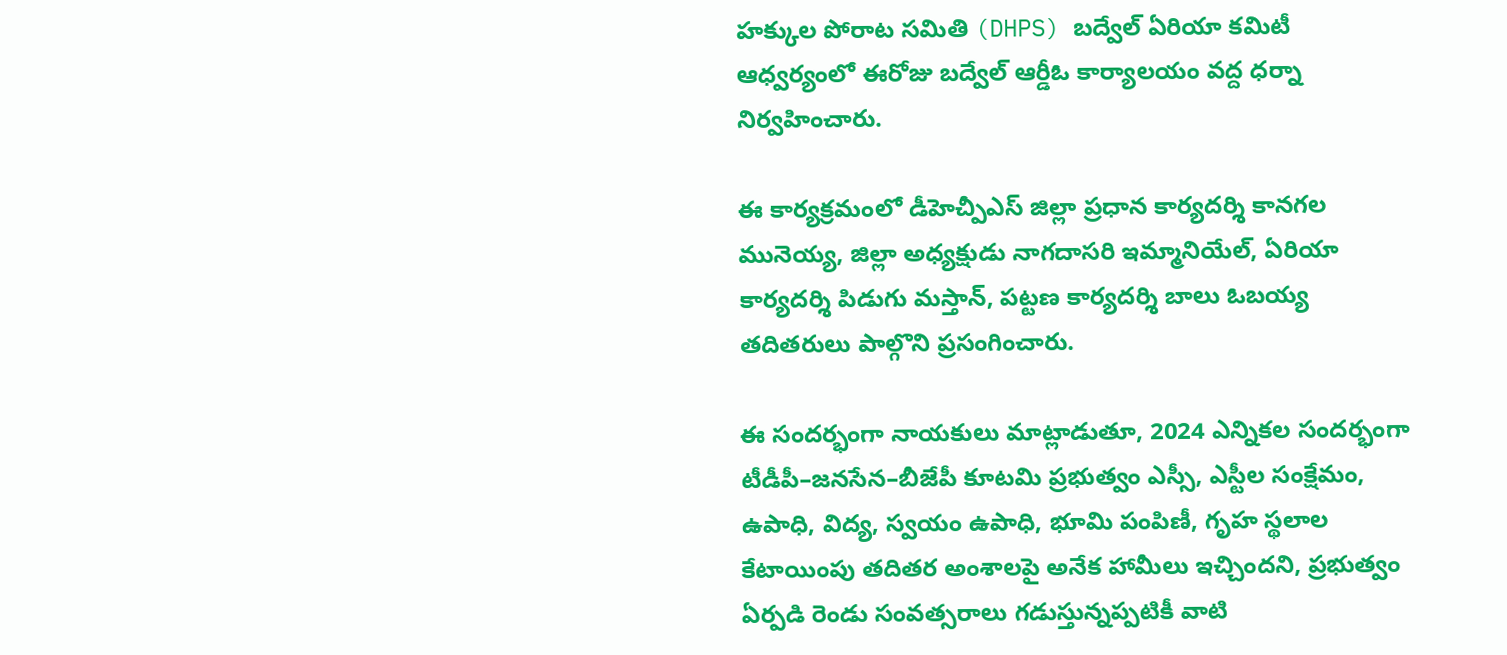హక్కుల పోరాట సమితి (DHPS) బద్వేల్ ఏరియా కమిటీ ఆధ్వర్యంలో ఈరోజు బద్వేల్ ఆర్డీఓ కార్యాలయం వద్ద ధర్నా నిర్వహించారు.

ఈ కార్యక్రమంలో డీహెచ్పీఎస్ జిల్లా ప్రధాన కార్యదర్శి కానగల మునెయ్య, జిల్లా అధ్యక్షుడు నాగదాసరి ఇమ్మానియేల్, ఏరియా కార్యదర్శి పిడుగు మస్తాన్, పట్టణ కార్యదర్శి బాలు ఓబయ్య తదితరులు పాల్గొని ప్రసంగించారు.

ఈ సందర్భంగా నాయకులు మాట్లాడుతూ, 2024 ఎన్నికల సందర్భంగా టీడీపీ–జనసేన–బీజేపీ కూటమి ప్రభుత్వం ఎస్సీ, ఎస్టీల సంక్షేమం, ఉపాధి, విద్య, స్వయం ఉపాధి, భూమి పంపిణీ, గృహ స్థలాల కేటాయింపు తదితర అంశాలపై అనేక హామీలు ఇచ్చిందని, ప్రభుత్వం ఏర్పడి రెండు సంవత్సరాలు గడుస్తున్నప్పటికీ వాటి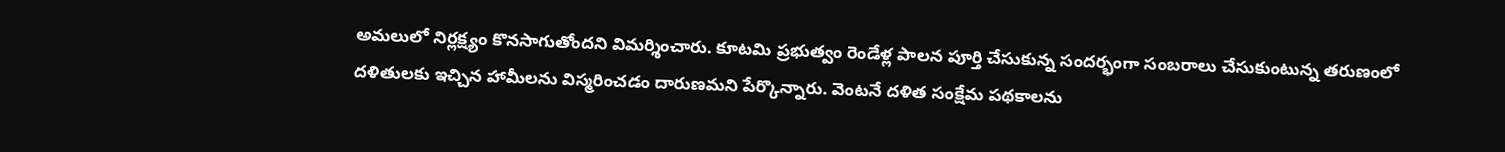అమలులో నిర్లక్ష్యం కొనసాగుతోందని విమర్శించారు. కూటమి ప్రభుత్వం రెండేళ్ల పాలన పూర్తి చేసుకున్న సందర్భంగా సంబరాలు చేసుకుంటున్న తరుణంలో దళితులకు ఇచ్చిన హామీలను విస్మరించడం దారుణమని పేర్కొన్నారు. వెంటనే దళిత సంక్షేమ పథకాలను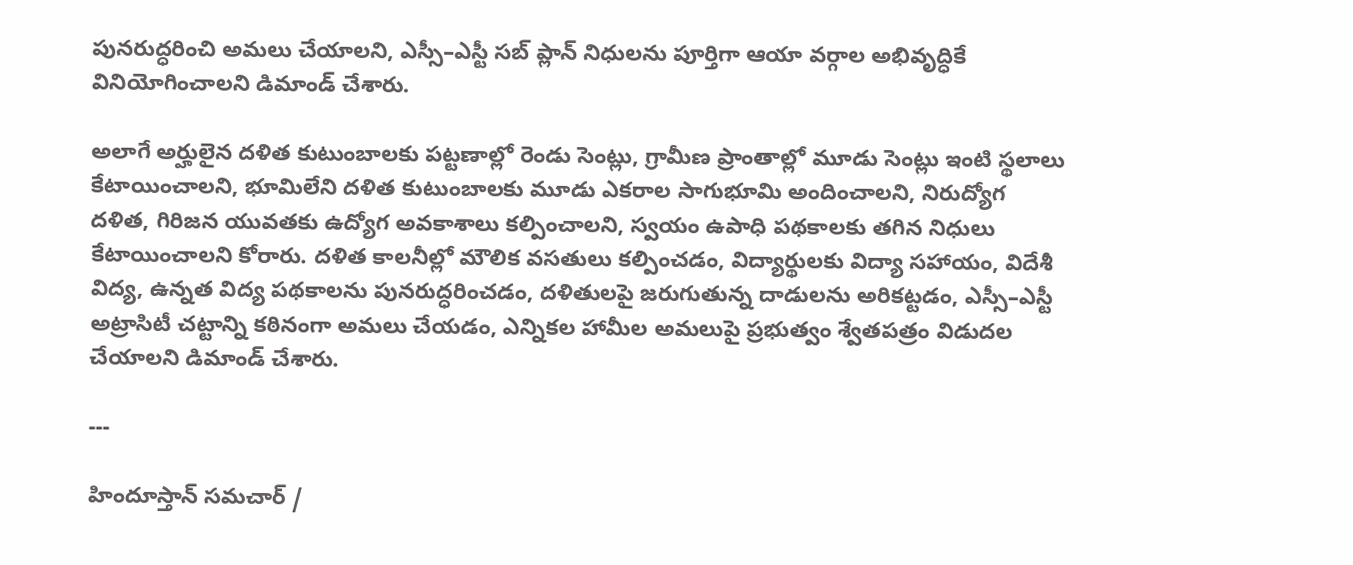పునరుద్ధరించి అమలు చేయాలని, ఎస్సీ–ఎస్టీ సబ్ ప్లాన్ నిధులను పూర్తిగా ఆయా వర్గాల అభివృద్ధికే వినియోగించాలని డిమాండ్ చేశారు.

అలాగే అర్హులైన దళిత కుటుంబాలకు పట్టణాల్లో రెండు సెంట్లు, గ్రామీణ ప్రాంతాల్లో మూడు సెంట్లు ఇంటి స్థలాలు కేటాయించాలని, భూమిలేని దళిత కుటుంబాలకు మూడు ఎకరాల సాగుభూమి అందించాలని, నిరుద్యోగ దళిత, గిరిజన యువతకు ఉద్యోగ అవకాశాలు కల్పించాలని, స్వయం ఉపాధి పథకాలకు తగిన నిధులు కేటాయించాలని కోరారు. దళిత కాలనీల్లో మౌలిక వసతులు కల్పించడం, విద్యార్థులకు విద్యా సహాయం, విదేశీ విద్య, ఉన్నత విద్య పథకాలను పునరుద్ధరించడం, దళితులపై జరుగుతున్న దాడులను అరికట్టడం, ఎస్సీ–ఎస్టీ అట్రాసిటీ చట్టాన్ని కఠినంగా అమలు చేయడం, ఎన్నికల హామీల అమలుపై ప్రభుత్వం శ్వేతపత్రం విడుదల చేయాలని డిమాండ్ చేశారు.

---

హిందూస్తాన్ సమచార్ /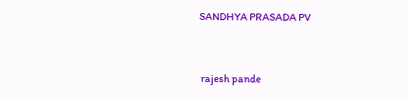SANDHYA PRASADA PV


 rajesh pande